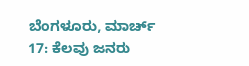ಬೆಂಗಳೂರು, ಮಾರ್ಚ್ 17: ಕೆಲವು ಜನರು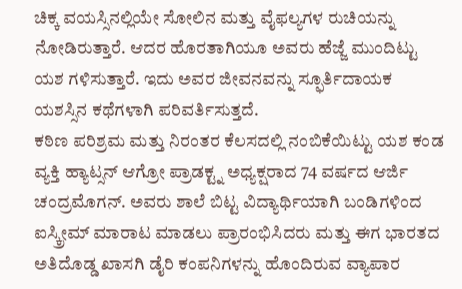ಚಿಕ್ಕ ವಯಸ್ಸಿನಲ್ಲಿಯೇ ಸೋಲಿನ ಮತ್ತು ವೈಫಲ್ಯಗಳ ರುಚಿಯನ್ನು ನೋಡಿರುತ್ತಾರೆ. ಆದರ ಹೊರತಾಗಿಯೂ ಅವರು ಹೆಜ್ಜೆ ಮುಂದಿಟ್ಟು ಯಶ ಗಳಿಸುತ್ತಾರೆ. ಇದು ಅವರ ಜೀವನವನ್ನು ಸ್ಫೂರ್ತಿದಾಯಕ ಯಶಸ್ಸಿನ ಕಥೆಗಳಾಗಿ ಪರಿವರ್ತಿಸುತ್ತದೆ.
ಕಠಿಣ ಪರಿಶ್ರಮ ಮತ್ತು ನಿರಂತರ ಕೆಲಸದಲ್ಲಿ ನಂಬಿಕೆಯಿಟ್ಟು ಯಶ ಕಂಡ ವ್ಯಕ್ತಿ ಹ್ಯಾಟ್ಸನ್ ಆಗ್ರೋ ಪ್ರಾಡಕ್ಟ್ನ ಅಧ್ಯಕ್ಷರಾದ 74 ವರ್ಷದ ಆರ್ಜಿ ಚಂದ್ರಮೊಗನ್. ಅವರು ಶಾಲೆ ಬಿಟ್ಟ ವಿದ್ಯಾರ್ಥಿಯಾಗಿ ಬಂಡಿಗಳಿಂದ ಐಸ್ಕ್ರೀಮ್ ಮಾರಾಟ ಮಾಡಲು ಪ್ರಾರಂಭಿಸಿದರು ಮತ್ತು ಈಗ ಭಾರತದ ಅತಿದೊಡ್ಡ ಖಾಸಗಿ ಡೈರಿ ಕಂಪನಿಗಳನ್ನು ಹೊಂದಿರುವ ವ್ಯಾಪಾರ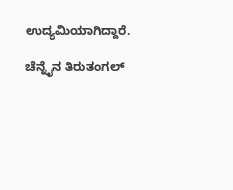ಉದ್ಯಮಿಯಾಗಿದ್ದಾರೆ.

ಚೆನ್ನೈನ ತಿರುತಂಗಲ್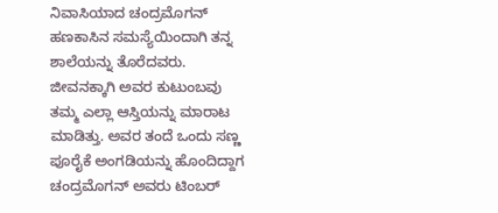ನಿವಾಸಿಯಾದ ಚಂದ್ರಮೊಗನ್ ಹಣಕಾಸಿನ ಸಮಸ್ಯೆಯಿಂದಾಗಿ ತನ್ನ ಶಾಲೆಯನ್ನು ತೊರೆದವರು. ಜೀವನಕ್ಕಾಗಿ ಅವರ ಕುಟುಂಬವು ತಮ್ಮ ಎಲ್ಲಾ ಆಸ್ತಿಯನ್ನು ಮಾರಾಟ ಮಾಡಿತ್ತು. ಅವರ ತಂದೆ ಒಂದು ಸಣ್ಣ ಪೂರೈಕೆ ಅಂಗಡಿಯನ್ನು ಹೊಂದಿದ್ದಾಗ ಚಂದ್ರಮೊಗನ್ ಅವರು ಟಿಂಬರ್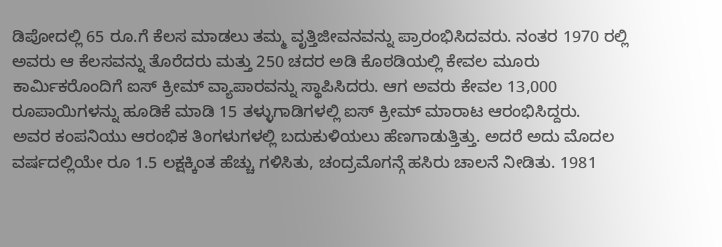ಡಿಪೋದಲ್ಲಿ 65 ರೂ.ಗೆ ಕೆಲಸ ಮಾಡಲು ತಮ್ಮ ವೃತ್ತಿಜೀವನವನ್ನು ಪ್ರಾರಂಭಿಸಿದವರು. ನಂತರ 1970 ರಲ್ಲಿ ಅವರು ಆ ಕೆಲಸವನ್ನು ತೊರೆದರು ಮತ್ತು 250 ಚದರ ಅಡಿ ಕೊಠಡಿಯಲ್ಲಿ ಕೇವಲ ಮೂರು ಕಾರ್ಮಿಕರೊಂದಿಗೆ ಐಸ್ ಕ್ರೀಮ್ ವ್ಯಾಪಾರವನ್ನು ಸ್ಥಾಪಿಸಿದರು. ಆಗ ಅವರು ಕೇವಲ 13,000 ರೂಪಾಯಿಗಳನ್ನು ಹೂಡಿಕೆ ಮಾಡಿ 15 ತಳ್ಳುಗಾಡಿಗಳಲ್ಲಿ ಐಸ್ ಕ್ರೀಮ್ ಮಾರಾಟ ಆರಂಭಿಸಿದ್ದರು.
ಅವರ ಕಂಪನಿಯು ಆರಂಭಿಕ ತಿಂಗಳುಗಳಲ್ಲಿ ಬದುಕುಳಿಯಲು ಹೆಣಗಾಡುತ್ತಿತ್ತು. ಅದರೆ ಅದು ಮೊದಲ ವರ್ಷದಲ್ಲಿಯೇ ರೂ 1.5 ಲಕ್ಷಕ್ಕಿಂತ ಹೆಚ್ಚು ಗಳಿಸಿತು, ಚಂದ್ರಮೊಗನ್ಗೆ ಹಸಿರು ಚಾಲನೆ ನೀಡಿತು. 1981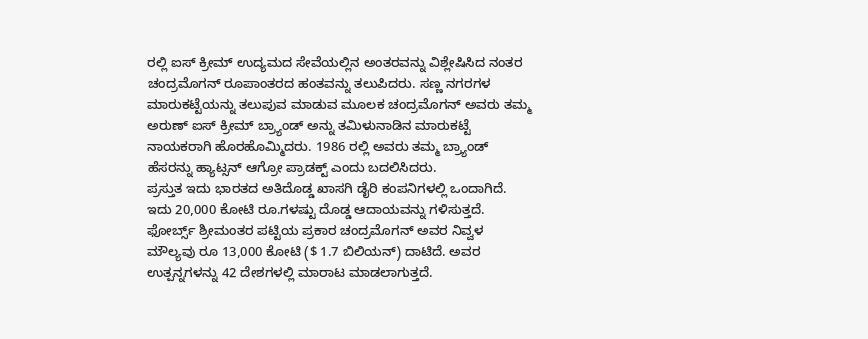ರಲ್ಲಿ ಐಸ್ ಕ್ರೀಮ್ ಉದ್ಯಮದ ಸೇವೆಯಲ್ಲಿನ ಅಂತರವನ್ನು ವಿಶ್ಲೇಷಿಸಿದ ನಂತರ ಚಂದ್ರಮೊಗನ್ ರೂಪಾಂತರದ ಹಂತವನ್ನು ತಲುಪಿದರು. ಸಣ್ಣ ನಗರಗಳ ಮಾರುಕಟ್ಟೆಯನ್ನು ತಲುಪುವ ಮಾಡುವ ಮೂಲಕ ಚಂದ್ರಮೊಗನ್ ಅವರು ತಮ್ಮ ಅರುಣ್ ಐಸ್ ಕ್ರೀಮ್ ಬ್ರ್ಯಾಂಡ್ ಅನ್ನು ತಮಿಳುನಾಡಿನ ಮಾರುಕಟ್ಟೆ ನಾಯಕರಾಗಿ ಹೊರಹೊಮ್ಮಿದರು. 1986 ರಲ್ಲಿ ಅವರು ತಮ್ಮ ಬ್ರ್ಯಾಂಡ್ ಹೆಸರನ್ನು ಹ್ಯಾಟ್ಸನ್ ಆಗ್ರೋ ಪ್ರಾಡಕ್ಟ್ ಎಂದು ಬದಲಿಸಿದರು.
ಪ್ರಸ್ತುತ ಇದು ಭಾರತದ ಅತಿದೊಡ್ಡ ಖಾಸಗಿ ಡೈರಿ ಕಂಪನಿಗಳಲ್ಲಿ ಒಂದಾಗಿದೆ. ಇದು 20,000 ಕೋಟಿ ರೂ.ಗಳಷ್ಟು ದೊಡ್ಡ ಆದಾಯವನ್ನು ಗಳಿಸುತ್ತದೆ. ಫೋರ್ಬ್ಸ್ ಶ್ರೀಮಂತರ ಪಟ್ಟಿಯ ಪ್ರಕಾರ ಚಂದ್ರಮೊಗನ್ ಅವರ ನಿವ್ವಳ ಮೌಲ್ಯವು ರೂ 13,000 ಕೋಟಿ ($ 1.7 ಬಿಲಿಯನ್) ದಾಟಿದೆ. ಅವರ ಉತ್ಪನ್ನಗಳನ್ನು 42 ದೇಶಗಳಲ್ಲಿ ಮಾರಾಟ ಮಾಡಲಾಗುತ್ತದೆ.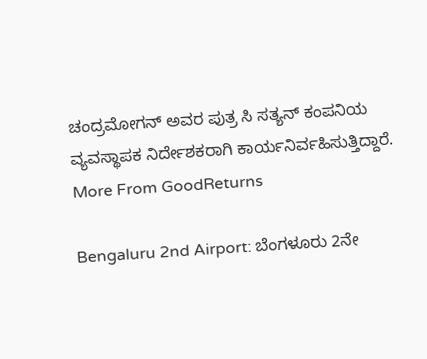ಚಂದ್ರಮೋಗನ್ ಅವರ ಪುತ್ರ ಸಿ ಸತ್ಯನ್ ಕಂಪನಿಯ ವ್ಯವಸ್ಥಾಪಕ ನಿರ್ದೇಶಕರಾಗಿ ಕಾರ್ಯನಿರ್ವಹಿಸುತ್ತಿದ್ದಾರೆ.
More From GoodReturns

Bengaluru 2nd Airport: ಬೆಂಗಳೂರು 2ನೇ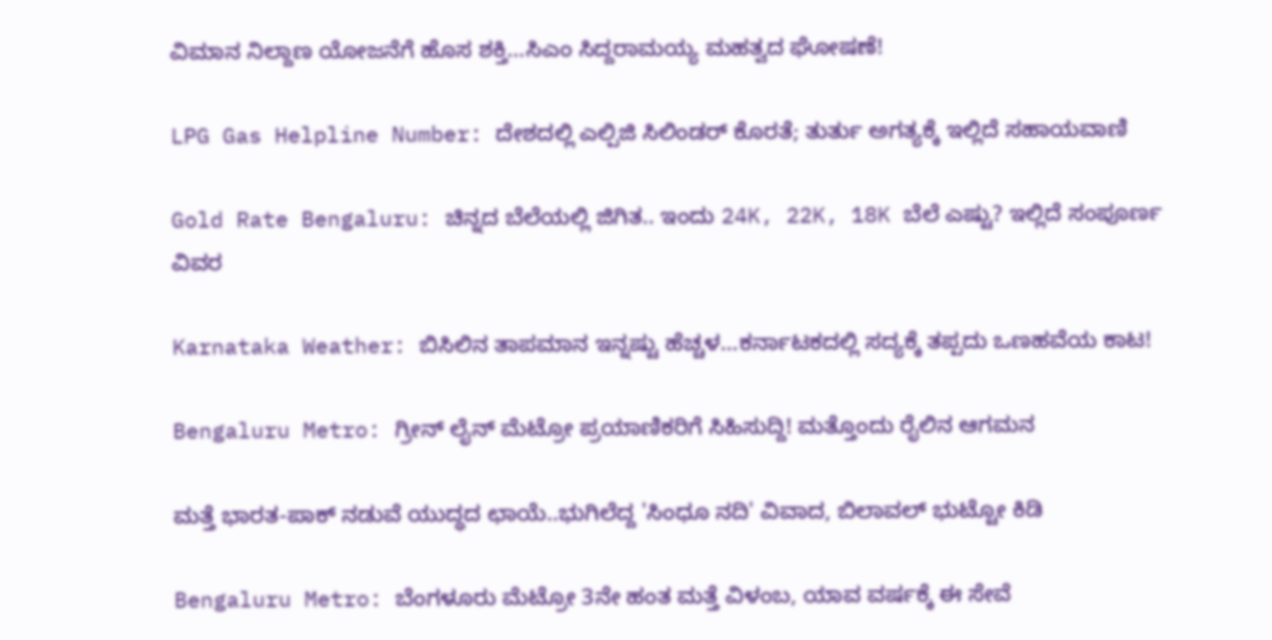ವಿಮಾನ ನಿಲ್ದಾಣ ಯೋಜನೆಗೆ ಹೊಸ ಶಕ್ತಿ…ಸಿಎಂ ಸಿದ್ದರಾಮಯ್ಯ ಮಹತ್ವದ ಘೋಷಣೆ!

LPG Gas Helpline Number: ದೇಶದಲ್ಲಿ ಎಲ್ಪಿಜಿ ಸಿಲಿಂಡರ್ ಕೊರತೆ; ತುರ್ತು ಅಗತ್ಯಕ್ಕೆ ಇಲ್ಲಿದೆ ಸಹಾಯವಾಣಿ

Gold Rate Bengaluru: ಚಿನ್ನದ ಬೆಲೆಯಲ್ಲಿ ಜಿಗಿತ.. ಇಂದು 24K, 22K, 18K ಬೆಲೆ ಎಷ್ಟು? ಇಲ್ಲಿದೆ ಸಂಪೂರ್ಣ ವಿವರ

Karnataka Weather: ಬಿಸಿಲಿನ ತಾಪಮಾನ ಇನ್ನಷ್ಟು ಹೆಚ್ಚಳ…ಕರ್ನಾಟಕದಲ್ಲಿ ಸದ್ಯಕ್ಕೆ ತಪ್ಪದು ಒಣಹವೆಯ ಕಾಟ!

Bengaluru Metro: ಗ್ರೀನ್ ಲೈನ್ ಮೆಟ್ರೋ ಪ್ರಯಾಣಿಕರಿಗೆ ಸಿಹಿಸುದ್ದಿ! ಮತ್ತೊಂದು ರೈಲಿನ ಆಗಮನ

ಮತ್ತೆ ಭಾರತ-ಪಾಕ್ ನಡುವೆ ಯುದ್ಧದ ಛಾಯೆ..ಭುಗಿಲೆದ್ದ 'ಸಿಂಧೂ ನದಿ' ವಿವಾದ, ಬಿಲಾವಲ್ ಭುಟ್ಟೋ ಕಿಡಿ

Bengaluru Metro: ಬೆಂಗಳೂರು ಮೆಟ್ರೋ 3ನೇ ಹಂತ ಮತ್ತೆ ವಿಳಂಬ, ಯಾವ ವರ್ಷಕ್ಕೆ ಈ ಸೇವೆ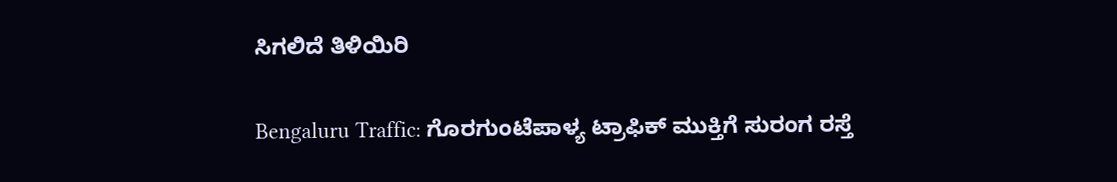ಸಿಗಲಿದೆ ತಿಳಿಯಿರಿ

Bengaluru Traffic: ಗೊರಗುಂಟೆಪಾಳ್ಯ ಟ್ರಾಫಿಕ್ ಮುಕ್ತಿಗೆ ಸುರಂಗ ರಸ್ತೆ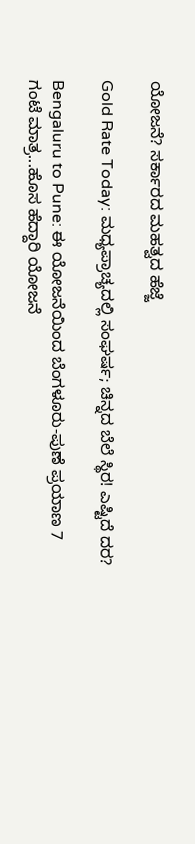ಯೋಜನೆ? ಸರ್ಕಾರದ ಮಹತ್ವದ ಹೆಜ್ಜೆ

Gold Rate Today: ಮಧ್ಯಪ್ರಾಚ್ಯದಲ್ಲಿ ಸಂಘರ್ಷ; ಚಿನ್ನದ ಬೆಲೆ ಸ್ಥಿರ! ಎಷ್ಟಿದೆ ದರ?

Bengaluru to Pune: ಈ ಯೋಜನೆಯಿಂದ ಬೆಂಗಳೂರು-ಪುಣೆ ಪ್ರಯಾಣ 7 ಗಂಟೆ ಮಾತ್ರ...ಹೊಸ ಹೆದ್ದಾರಿ ಯೋಜನೆ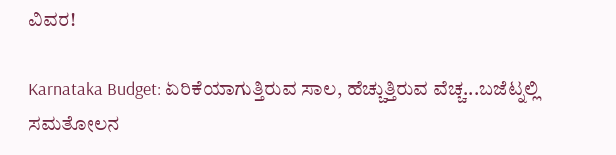ವಿವರ!

Karnataka Budget: ಏರಿಕೆಯಾಗುತ್ತಿರುವ ಸಾಲ, ಹೆಚ್ಚುತ್ತಿರುವ ವೆಚ್ಚ...ಬಜೆಟ್ನಲ್ಲಿ ಸಮತೋಲನ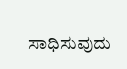ಸಾಧಿಸುವುದು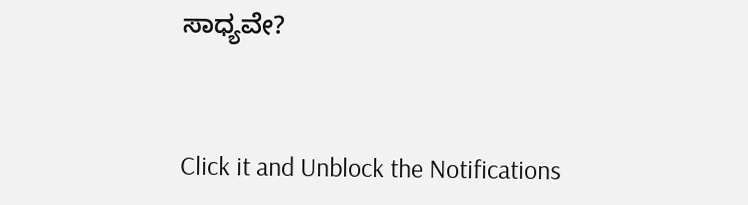ಸಾಧ್ಯವೇ?



Click it and Unblock the Notifications